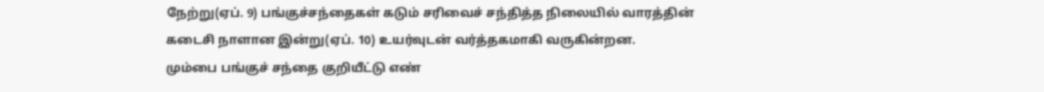நேற்று(ஏப். 9) பங்குச்சந்தைகள் கடும் சரிவைச் சந்தித்த நிலையில் வாரத்தின் கடைசி நாளான இன்று(ஏப். 10) உயர்வுடன் வர்த்தகமாகி வருகின்றன.
மும்பை பங்குச் சந்தை குறியீட்டு எண்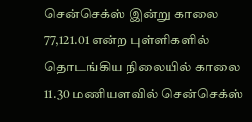சென்செக்ஸ் இன்று காலை 77,121.01 என்ற புள்ளிகளில் தொடங்கிய நிலையில் காலை 11.30 மணியளவில் சென்செக்ஸ்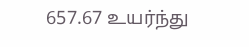657.67 உயர்ந்து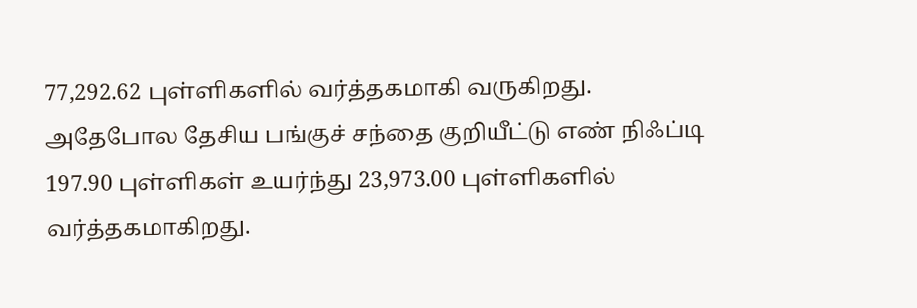77,292.62 புள்ளிகளில் வர்த்தகமாகி வருகிறது.
அதேபோல தேசிய பங்குச் சந்தை குறியீட்டு எண் நிஃப்டி 197.90 புள்ளிகள் உயர்ந்து 23,973.00 புள்ளிகளில் வர்த்தகமாகிறது.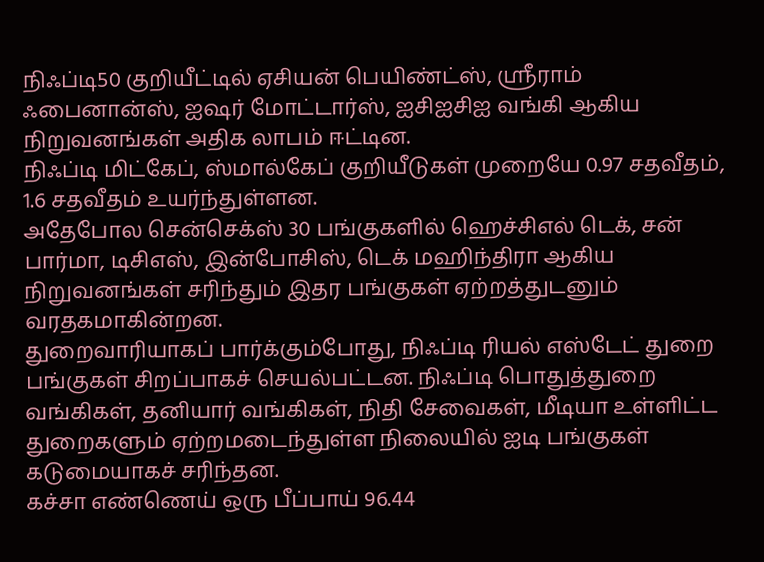நிஃப்டி50 குறியீட்டில் ஏசியன் பெயிண்ட்ஸ், ஸ்ரீராம் ஃபைனான்ஸ், ஐஷர் மோட்டார்ஸ், ஐசிஐசிஐ வங்கி ஆகிய நிறுவனங்கள் அதிக லாபம் ஈட்டின.
நிஃப்டி மிட்கேப், ஸ்மால்கேப் குறியீடுகள் முறையே 0.97 சதவீதம், 1.6 சதவீதம் உயர்ந்துள்ளன.
அதேபோல சென்செக்ஸ் 30 பங்குகளில் ஹெச்சிஎல் டெக், சன் பார்மா, டிசிஎஸ், இன்போசிஸ், டெக் மஹிந்திரா ஆகிய நிறுவனங்கள் சரிந்தும் இதர பங்குகள் ஏற்றத்துடனும் வரதகமாகின்றன.
துறைவாரியாகப் பார்க்கும்போது, நிஃப்டி ரியல் எஸ்டேட் துறை பங்குகள் சிறப்பாகச் செயல்பட்டன. நிஃப்டி பொதுத்துறை வங்கிகள், தனியார் வங்கிகள், நிதி சேவைகள், மீடியா உள்ளிட்ட துறைகளும் ஏற்றமடைந்துள்ள நிலையில் ஐடி பங்குகள் கடுமையாகச் சரிந்தன.
கச்சா எண்ணெய் ஒரு பீப்பாய் 96.44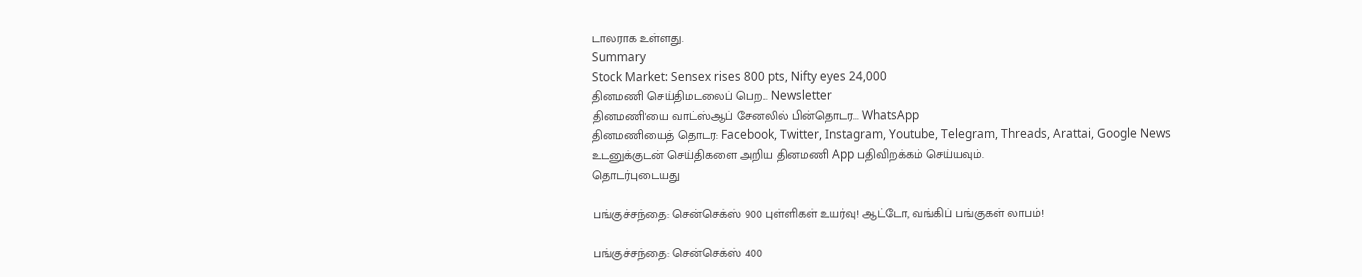டாலராக உள்ளது.
Summary
Stock Market: Sensex rises 800 pts, Nifty eyes 24,000
தினமணி செய்திமடலைப் பெற... Newsletter
தினமணி'யை வாட்ஸ்ஆப் சேனலில் பின்தொடர... WhatsApp
தினமணியைத் தொடர: Facebook, Twitter, Instagram, Youtube, Telegram, Threads, Arattai, Google News
உடனுக்குடன் செய்திகளை அறிய தினமணி App பதிவிறக்கம் செய்யவும்.
தொடர்புடையது

பங்குச்சந்தை: சென்செக்ஸ் 900 புள்ளிகள் உயர்வு! ஆட்டோ, வங்கிப் பங்குகள் லாபம்!

பங்குச்சந்தை: சென்செக்ஸ் 400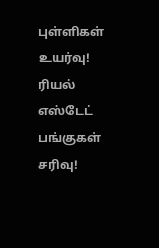புள்ளிகள் உயர்வு! ரியல் எஸ்டேட் பங்குகள் சரிவு!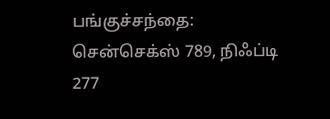பங்குச்சந்தை: சென்செக்ஸ் 789, நிஃப்டி 277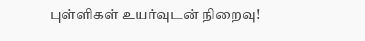புள்ளிகள் உயர்வுடன் நிறைவு!